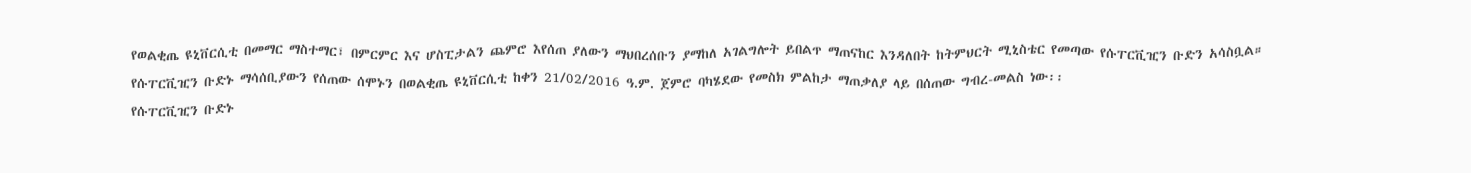የወልቂጤ ዩኒቨርሲቲ በመማር ማስተማር፣ በምርምር እና ሆስፒታልን ጨምሮ እየሰጠ ያለውን ማህበረሰቡን ያማከለ አገልግሎት ይበልጥ ማጠናከር እንዳለበት ከትምህርት ሚኒስቴር የመጣው የሱፐርቪዢን ቡድን አሳስቧል።
የሱፐርቪዢን ቡድኑ ማሳሰቢያውን የሰጠው ሰሞኑን በወልቂጤ ዩኒቨርሲቲ ከቀን 21/02/2016 ዓ.ም. ጀምሮ ባካሄደው የመስክ ምልከታ ማጠቃለያ ላይ በሰጠው ግብረ-መልስ ነው፡፡
የሱፐርቪዢን ቡድኑ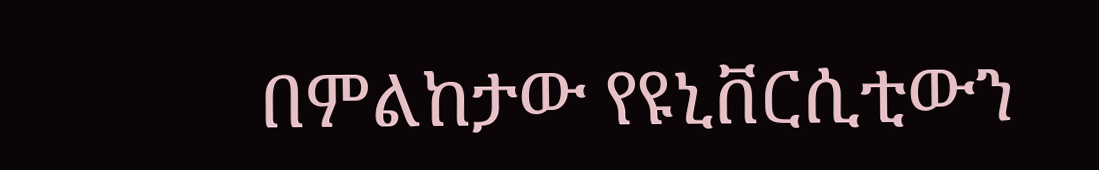በምልከታው የዩኒቨርሲቲውን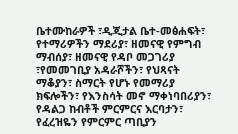ቤተሙከራዎች ፣ዲጂታል ቤተ-መፅሐፍት፣ የተማሪዎችን ማደሪያ፣ ዘመናዊ የምግብ ማብሰያ፣ ዘመናዊ የዳቦ መጋገሪያ ፣የመመገቢያ አዳራሾችን፣ የህጻናት ማቆያን፣ ስማርት የሆኑ የመማሪያ ክፍሎችን፣ የእንስሳት መኖ ማቀነባበሪያን፣ የዳልጋ ከብቶች ምርምርና እርባታን፣ የፈረዝዬን የምርምር ጣቢያን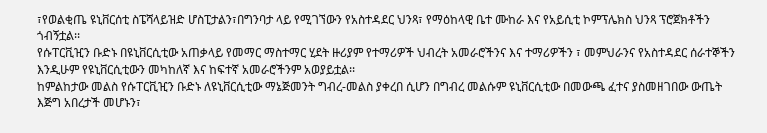፣የወልቂጤ ዩኒቨርሰቲ ስፔሻላይዝድ ሆስፒታልን፣በግንባታ ላይ የሚገኘውን የአስተዳደር ህንጻ፣ የማዕከላዊ ቤተ ሙከራ እና የአይሲቲ ኮምፕሌክስ ህንጻ ፕሮጀክቶችን ጎብኝቷል፡፡
የሱፐርቪዢን ቡድኑ በዩኒቨርሲቲው አጠቃላይ የመማር ማስተማር ሂደት ዙሪያም የተማሪዎች ህብረት አመራሮችንና እና ተማሪዎችን ፣ መምህራንና የአስተዳደር ሰራተኞችን እንዲሁም የዩኒቨርሲቲውን መካከለኛ እና ከፍተኛ አመራሮችንም አወያይቷል፡፡
ከምልከታው መልስ የሱፐርቪዢን ቡድኑ ለዩኒቨርሲቲው ማኔጅመንት ግብረ-መልስ ያቀረበ ሲሆን በግብረ መልሱም ዩኒቨርሲቲው በመውጫ ፈተና ያስመዘገበው ውጤት እጅግ አበረታች መሆኑን፣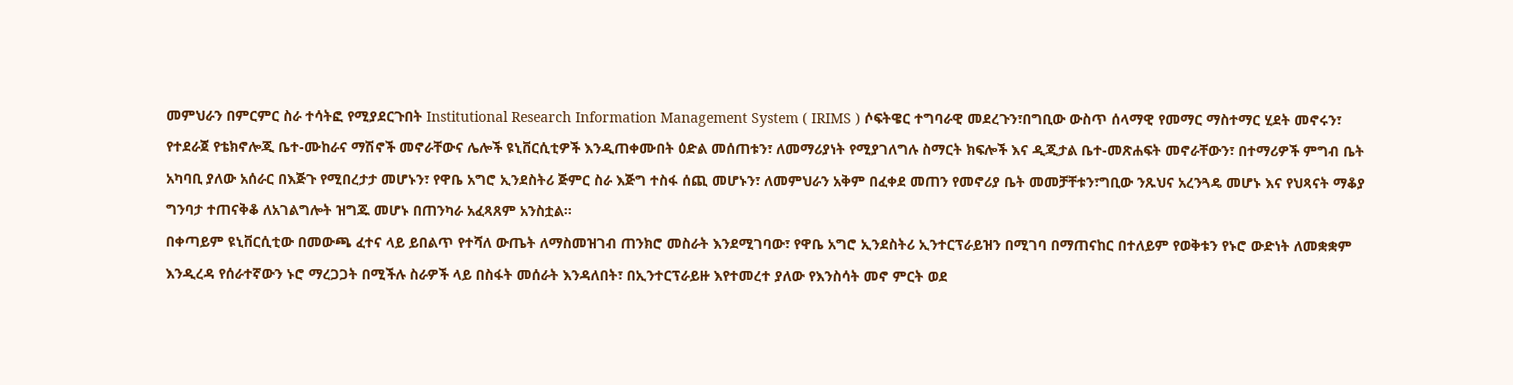መምህራን በምርምር ስራ ተሳትፎ የሚያደርጉበት Institutional Research Information Management System ( IRIMS ) ሶፍትዌር ተግባራዊ መደረጉን፣በግቢው ውስጥ ሰላማዊ የመማር ማስተማር ሂደት መኖሩን፣ የተደራጀ የቴክኖሎጂ ቤተ-ሙከራና ማሽኖች መኖራቸውና ሌሎች ዩኒቨርሲቲዎች እንዲጠቀሙበት ዕድል መሰጠቱን፣ ለመማሪያነት የሚያገለግሉ ስማርት ክፍሎች እና ዲጂታል ቤተ-መጽሐፍት መኖራቸውን፣ በተማሪዎች ምግብ ቤት አካባቢ ያለው አሰራር በእጅጉ የሚበረታታ መሆኑን፣ የዋቤ አግሮ ኢንደስትሪ ጅምር ስራ እጅግ ተስፋ ሰጪ መሆኑን፣ ለመምህራን አቅም በፈቀደ መጠን የመኖሪያ ቤት መመቻቸቱን፣ግቢው ንጹህና አረንጓዴ መሆኑ እና የህጻናት ማቆያ ግንባታ ተጠናቅቆ ለአገልግሎት ዝግጁ መሆኑ በጠንካራ አፈጻጸም አንስቷል፡፡
በቀጣይም ዩኒቨርሲቲው በመውጫ ፈተና ላይ ይበልጥ የተሻለ ውጤት ለማስመዝገብ ጠንክሮ መስራት እንደሚገባው፣ የዋቤ አግሮ ኢንደስትሪ ኢንተርፕራይዝን በሚገባ በማጠናከር በተለይም የወቅቱን የኑሮ ውድነት ለመቋቋም እንዲረዳ የሰራተኛውን ኑሮ ማረጋጋት በሚችሉ ስራዎች ላይ በስፋት መሰራት እንዳለበት፣ በኢንተርፕራይዙ እየተመረተ ያለው የእንስሳት መኖ ምርት ወደ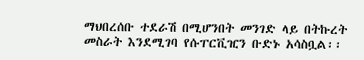ማህበረሰቡ ተደራሽ በሚሆንበት መንገድ ላይ በትኩረት መስራት እንደሚገባ የሱፐርቪዢን ቡድኑ አሳስቧል፡፡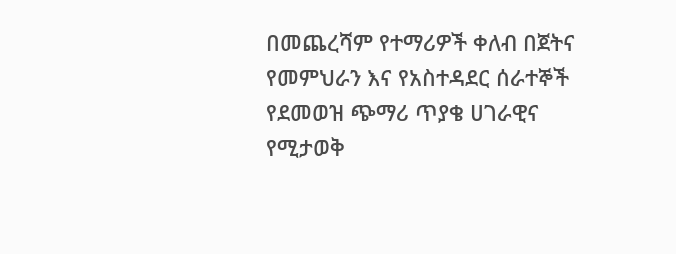በመጨረሻም የተማሪዎች ቀለብ በጀትና የመምህራን እና የአስተዳደር ሰራተኞች የደመወዝ ጭማሪ ጥያቄ ሀገራዊና የሚታወቅ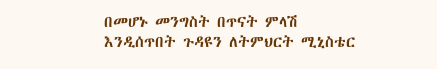በመሆኑ መንግስት በጥናት ምላሽ እንዲሰጥበት ጉዳዩን ለትምህርት ሚኒስቴር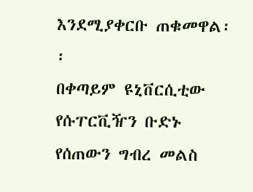እንደሚያቀርቡ ጠቁመዋል፡፡
በቀጣይም ዩኒቨርሲቲው የሱፐርቪዥን ቡድኑ የሰጠውን ግብረ መልስ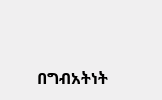በግብአትነት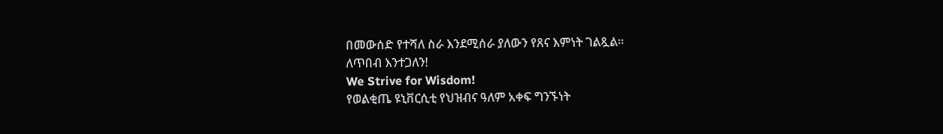በመውሰድ የተሻለ ስራ እንደሚሰራ ያለውን የጸና እምነት ገልጿል፡፡
ለጥበብ እንተጋለን!
We Strive for Wisdom!
የወልቂጤ ዩኒቨርሲቲ የህዝብና ዓለም አቀፍ ግንኙነት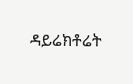ዳይሬክቶሬት